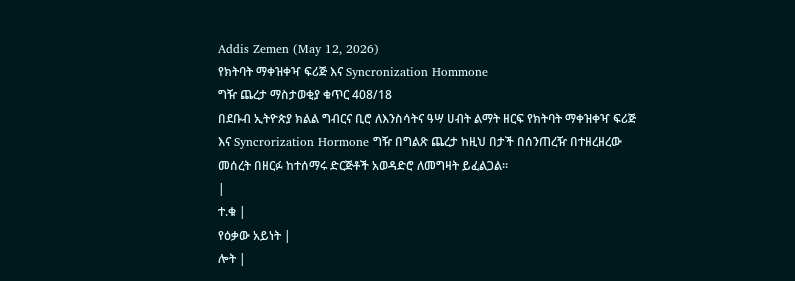Addis Zemen (May 12, 2026)
የክትባት ማቀዝቀዣ ፍሪጅ እና Syncronization Hommone
ግዥ ጨረታ ማስታወቂያ ቁጥር 408/18
በደቡብ ኢትዮጵያ ክልል ግብርና ቢሮ ለእንስሳትና ዓሣ ሀብት ልማት ዘርፍ የክትባት ማቀዝቀዣ ፍሪጅ እና Syncrorization Hormone ግዥ በግልጽ ጨረታ ከዚህ በታች በሰንጠረዥ በተዘረዘረው መሰረት በዘርፉ ከተሰማሩ ድርጅቶች አወዳድሮ ለመግዛት ይፈልጋል።
|
ተ.ቁ |
የዕቃው አይነት |
ሎት |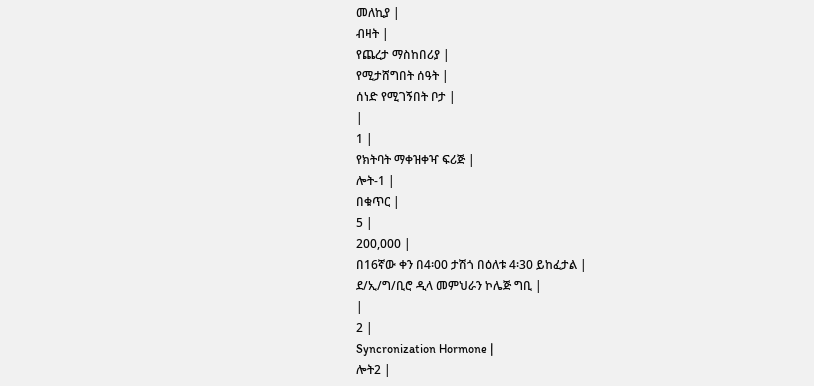መለኪያ |
ብዛት |
የጨረታ ማስከበሪያ |
የሚታሸግበት ሰዓት |
ሰነድ የሚገኝበት ቦታ |
|
1 |
የክትባት ማቀዝቀዣ ፍሪጅ |
ሎት-1 |
በቁጥር |
5 |
200,000 |
በ16ኛው ቀን በ4፡00 ታሽጎ በዕለቱ 4፡30 ይከፈታል |
ደ/ኢ/ግ/ቢሮ ዲላ መምህራን ኮሌጅ ግቢ |
|
2 |
Syncronization Hormone |
ሎት2 |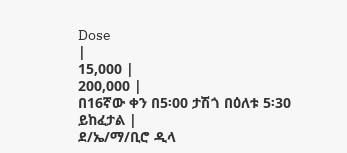Dose
|
15,000 |
200,000 |
በ16ኛው ቀን በ5፡00 ታሽጎ በዕለቱ 5፡30 ይከፈታል |
ደ/ኤ/ማ/ቢሮ ዲላ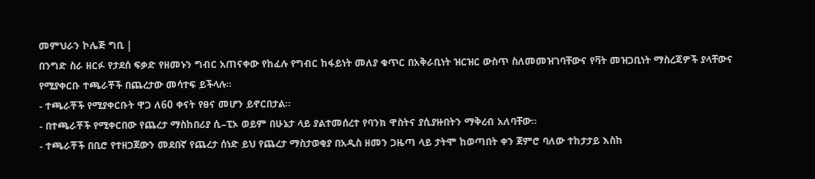መምህራን ኮሌጅ ግቢ |
በንግድ ስራ ዘርፉ የታደሰ ፍቃድ የዘመኑን ግብር አጠናቀው የከፈሉ የግብር ከፋይነት መለያ ቁጥር በአቅራቢነት ዝርዝር ውስጥ ስለመመዝገባቸውና የቫት መዝጋቢነት ማስረጃዎች ያላቸውና የሚያቀርቡ ተጫራቾች በጨረታው መሳተፍ ይችላሉ።
- ተጫራቾች የሚያቀርቡት ዋጋ ለ60 ቀናት የፀና መሆን ይኖርበታል።
- በተጫራቾች የሚቀርበው የጨረታ ማስከበሪያ ሲ–ፒኦ ወይም በሁኔታ ላይ ያልተመሰረተ የባንክ ዋስትና ያሲያዙበትን ማቅረብ አለባቸው።
- ተጫራቾች በቢሮ የተዘጋጀውን መደበኛ የጨረታ ሰነድ ይህ የጨረታ ማስታወቂያ በአዲስ ዘመን ጋዜጣ ላይ ታትሞ ከወጣበት ቀን ጀምሮ ባለው ተከታታይ እስከ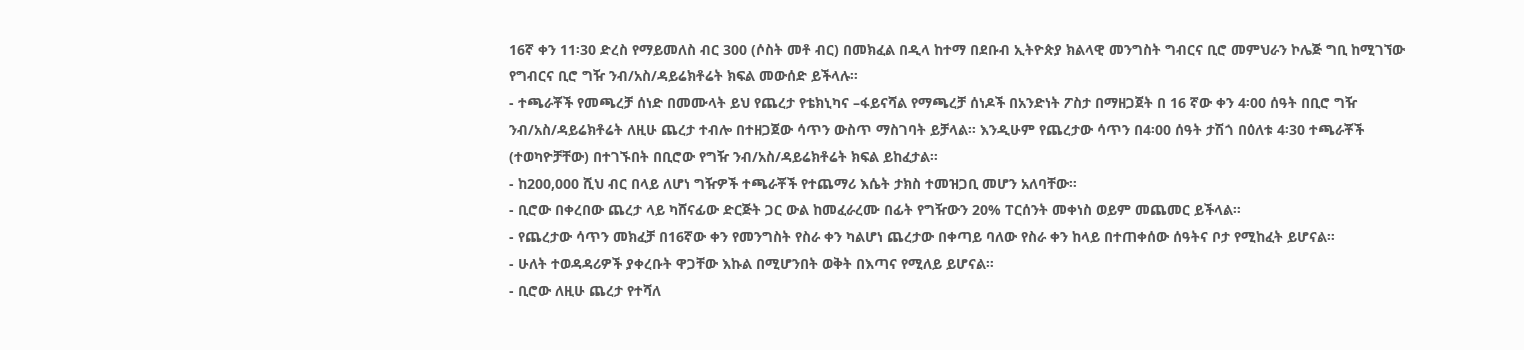16ኛ ቀን 11፡30 ድረስ የማይመለስ ብር 300 (ሶስት መቶ ብር) በመክፈል በዲላ ከተማ በደቡብ ኢትዮጵያ ክልላዊ መንግስት ግብርና ቢሮ መምህራን ኮሌጅ ግቢ ከሚገኘው የግብርና ቢሮ ግዥ ንብ/አስ/ዳይሬክቶሬት ክፍል መውሰድ ይችላሉ።
- ተጫራቾች የመጫረቻ ሰነድ በመሙላት ይህ የጨረታ የቴክኒካና –ፋይናሻል የማጫረቻ ሰነዶች በአንድነት ፖስታ በማዘጋጀት በ 16 ኛው ቀን 4፡00 ሰዓት በቢሮ ግዥ ንብ/አስ/ዳይሬክቶሬት ለዚሁ ጨረታ ተብሎ በተዘጋጀው ሳጥን ውስጥ ማስገባት ይቻላል፡፡ እንዲሁም የጨረታው ሳጥን በ4፡00 ሰዓት ታሽጎ በዕለቱ 4፡30 ተጫራቾች (ተወካዮቻቸው) በተገኙበት በቢሮው የግዥ ንብ/አስ/ዳይሬክቶሬት ክፍል ይከፈታል።
- ከ200,000 ሺህ ብር በላይ ለሆነ ግዥዎች ተጫራቾች የተጨማሪ እሴት ታክስ ተመዝጋቢ መሆን አለባቸው።
- ቢሮው በቀረበው ጨረታ ላይ ካሸናፊው ድርጅት ጋር ውል ከመፈራረሙ በፊት የግዥውን 20% ፐርሰንት መቀነስ ወይም መጨመር ይችላል።
- የጨረታው ሳጥን መክፈቻ በ16ኛው ቀን የመንግስት የስራ ቀን ካልሆነ ጨረታው በቀጣይ ባለው የስራ ቀን ከላይ በተጠቀሰው ሰዓትና ቦታ የሚከፈት ይሆናል።
- ሁለት ተወዳዳሪዎች ያቀረቡት ዋጋቸው እኩል በሚሆንበት ወቅት በእጣና የሚለይ ይሆናል።
- ቢሮው ለዚሁ ጨረታ የተሻለ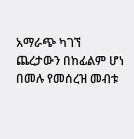አማራጭ ካገኘ ጨረታውን በከፊልም ሆነ በመሉ የመሰረዝ መብቱ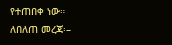የተጠበቀ ነው።
ለበለጠ መረጃ፡–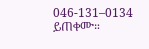046-131–0134 ይጠቀሙ።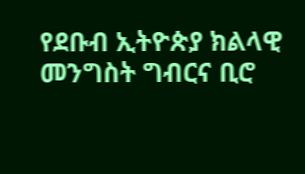የደቡብ ኢትዮጵያ ክልላዊ መንግስት ግብርና ቢሮ